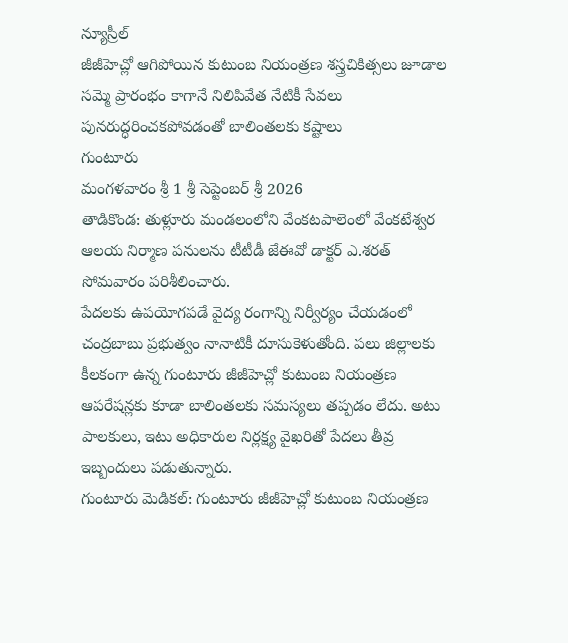న్యూస్రీల్
జీజీహెచ్లో ఆగిపోయిన కుటుంబ నియంత్రణ శస్త్రచికిత్సలు జూడాల సమ్మె ప్రారంభం కాగానే నిలిపివేత నేటికీ సేవలు పునరుద్ధరించకపోవడంతో బాలింతలకు కష్టాలు
గుంటూరు
మంగళవారం శ్రీ 1 శ్రీ సెప్టెంబర్ శ్రీ 2026
తాడికొండ: తుళ్లూరు మండలంలోని వేంకటపాలెంలో వేంకటేశ్వర ఆలయ నిర్మాణ పనులను టీటీడీ జేఈవో డాక్టర్ ఎ.శరత్ సోమవారం పరిశీలించారు.
పేదలకు ఉపయోగపడే వైద్య రంగాన్ని నిర్వీర్యం చేయడంలో చంద్రబాబు ప్రభుత్వం నానాటికీ దూసుకెళుతోంది. పలు జిల్లాలకు కీలకంగా ఉన్న గుంటూరు జీజీహెచ్లో కుటుంబ నియంత్రణ ఆపరేషన్లకు కూడా బాలింతలకు సమస్యలు తప్పడం లేదు. అటు పాలకులు, ఇటు అధికారుల నిర్లక్ష్య వైఖరితో పేదలు తీవ్ర ఇబ్బందులు పడుతున్నారు.
గుంటూరు మెడికల్: గుంటూరు జీజీహెచ్లో కుటుంబ నియంత్రణ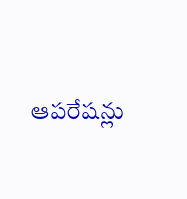ఆపరేషన్లు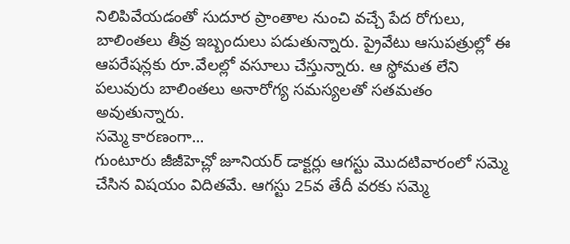నిలిపివేయడంతో సుదూర ప్రాంతాల నుంచి వచ్చే పేద రోగులు, బాలింతలు తీవ్ర ఇబ్బందులు పడుతున్నారు. ప్రైవేటు ఆసుపత్రుల్లో ఈ ఆపరేషన్లకు రూ.వేలల్లో వసూలు చేస్తున్నారు. ఆ స్థోమత లేని పలువురు బాలింతలు అనారోగ్య సమస్యలతో సతమతం అవుతున్నారు.
సమ్మె కారణంగా...
గుంటూరు జీజీహెచ్లో జూనియర్ డాక్టర్లు ఆగస్టు మొదటివారంలో సమ్మె చేసిన విషయం విదితమే. ఆగస్టు 25వ తేదీ వరకు సమ్మె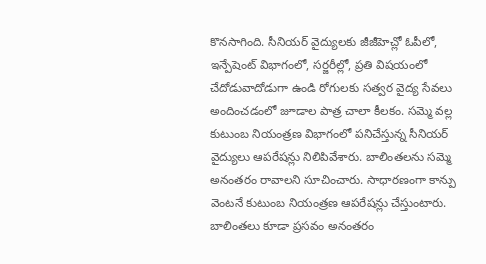కొనసాగింది. సీనియర్ వైద్యులకు జీజీహెచ్లో ఓపీలో, ఇన్పేషెంట్ విభాగంలో, సర్జరీల్లో, ప్రతి విషయంలో చేదోడువాదోడుగా ఉండి రోగులకు సత్వర వైద్య సేవలు అందించడంలో జూడాల పాత్ర చాలా కీలకం. సమ్మె వల్ల కుటుంబ నియంత్రణ విభాగంలో పనిచేస్తున్న సీనియర్ వైద్యులు ఆపరేషన్లు నిలిపివేశారు. బాలింతలను సమ్మె అనంతరం రావాలని సూచించారు. సాధారణంగా కాన్పు వెంటనే కుటుంబ నియంత్రణ ఆపరేషన్లు చేస్తుంటారు. బాలింతలు కూడా ప్రసవం అనంతరం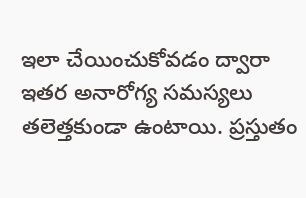ఇలా చేయించుకోవడం ద్వారా ఇతర అనారోగ్య సమస్యలు తలెత్తకుండా ఉంటాయి. ప్రస్తుతం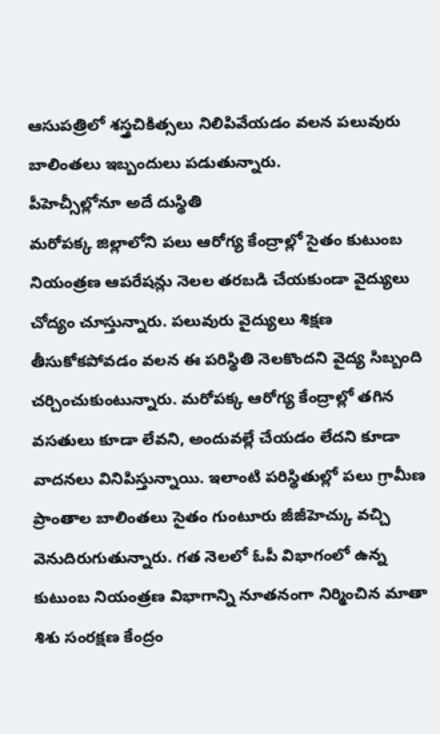ఆసుపత్రిలో శస్త్రచికిత్సలు నిలిపివేయడం వలన పలువురు బాలింతలు ఇబ్బందులు పడుతున్నారు.
పీహెచ్సీల్లోనూ అదే దుస్థితి
మరోపక్క జిల్లాలోని పలు ఆరోగ్య కేంద్రాల్లో సైతం కుటుంబ నియంత్రణ ఆపరేషన్లు నెలల తరబడి చేయకుండా వైద్యులు చోద్యం చూస్తున్నారు. పలువురు వైద్యులు శిక్షణ తీసుకోకపోవడం వలన ఈ పరిస్థితి నెలకొందని వైద్య సిబ్బంది చర్చించుకుంటున్నారు. మరోపక్క ఆరోగ్య కేంద్రాల్లో తగిన వసతులు కూడా లేవని, అందువల్లే చేయడం లేదని కూడా వాదనలు వినిపిస్తున్నాయి. ఇలాంటి పరిస్థితుల్లో పలు గ్రామీణ ప్రాంతాల బాలింతలు సైతం గుంటూరు జీజీహెచ్కు వచ్చి వెనుదిరుగుతున్నారు. గత నెలలో ఓపీ విభాగంలో ఉన్న కుటుంబ నియంత్రణ విభాగాన్ని నూతనంగా నిర్మించిన మాతా శిశు సంరక్షణ కేంద్రం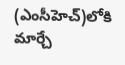(ఎంసీహెచ్)లోకి మార్చే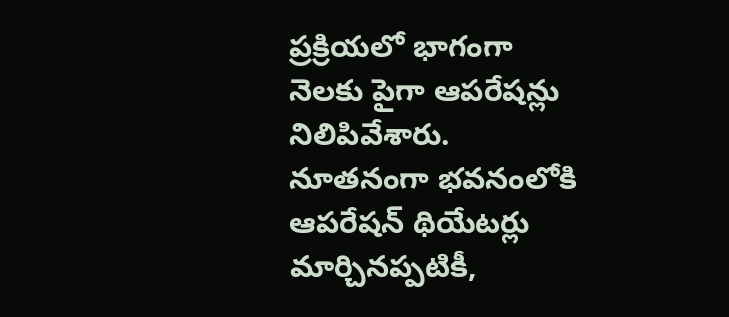ప్రక్రియలో భాగంగా నెలకు పైగా ఆపరేషన్లు నిలిపివేశారు. నూతనంగా భవనంలోకి ఆపరేషన్ థియేటర్లు మార్చినప్పటికీ,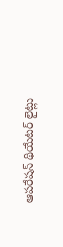ఆపరేషన్ థియేటర్ లైట్లు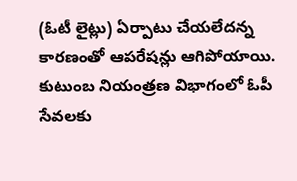(ఓటీ లైట్లు) ఏర్పాటు చేయలేదన్న కారణంతో ఆపరేషన్లు ఆగిపోయాయి.
కుటుంబ నియంత్రణ విభాగంలో ఓపీ సేవలకు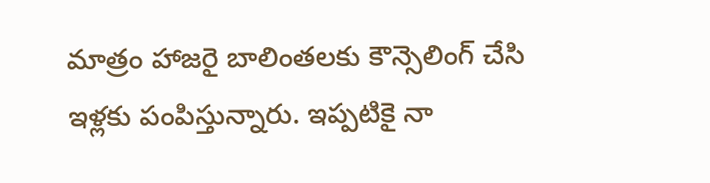మాత్రం హాజరై బాలింతలకు కౌన్సెలింగ్ చేసి ఇళ్లకు పంపిస్తున్నారు. ఇప్పటికై నా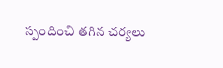స్పందించి తగిన చర్యలు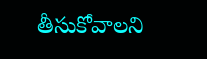తీసుకోవాలని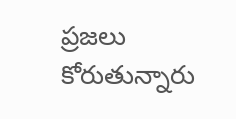ప్రజలు కోరుతున్నారు